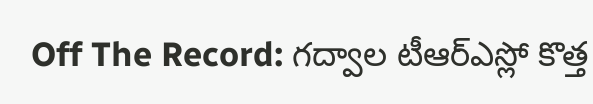Off The Record: గద్వాల టీఆర్ఎస్లో కొత్త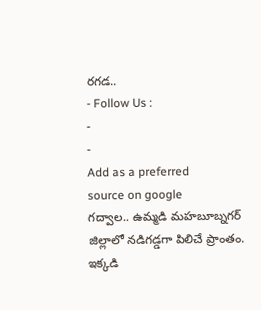రగడ..
- Follow Us :
-
-
Add as a preferred
source on google
గద్వాల.. ఉమ్మడి మహబూబ్నగర్ జిల్లాలో నడిగడ్డగా పిలిచే ప్రాంతం. ఇక్కడి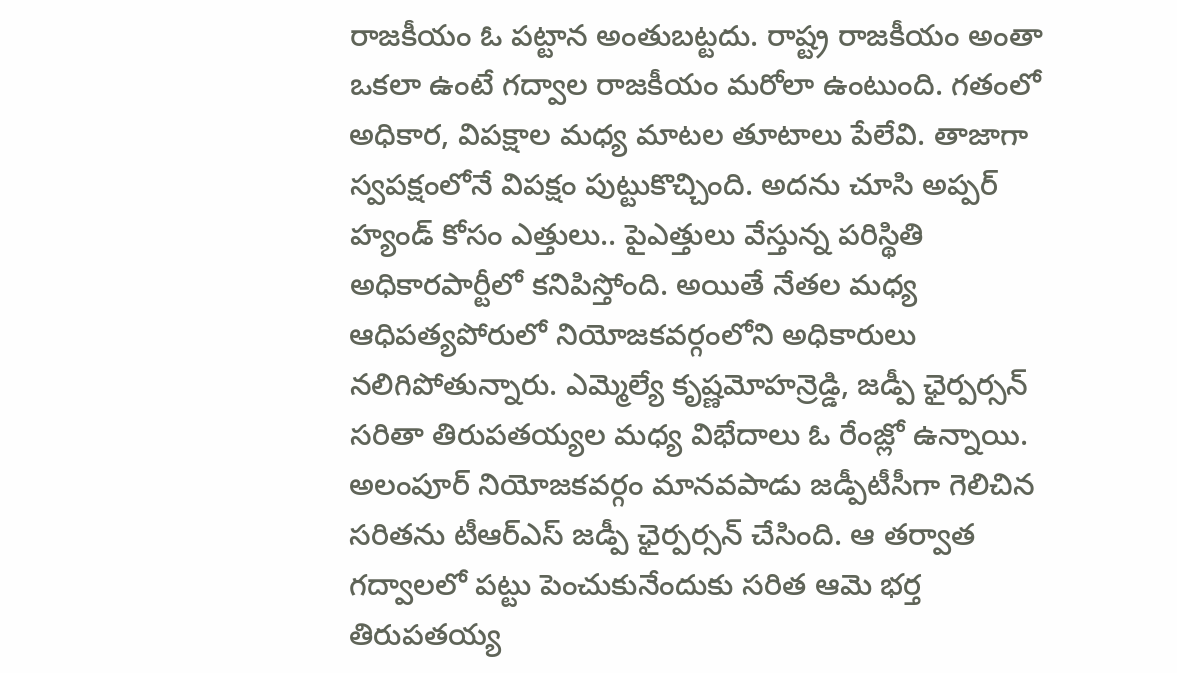రాజకీయం ఓ పట్టాన అంతుబట్టదు. రాష్ట్ర రాజకీయం అంతా ఒకలా ఉంటే గద్వాల రాజకీయం మరోలా ఉంటుంది. గతంలో అధికార, విపక్షాల మధ్య మాటల తూటాలు పేలేవి. తాజాగా స్వపక్షంలోనే విపక్షం పుట్టుకొచ్చింది. అదను చూసి అప్పర్ హ్యండ్ కోసం ఎత్తులు.. పైఎత్తులు వేస్తున్న పరిస్థితి అధికారపార్టీలో కనిపిస్తోంది. అయితే నేతల మధ్య ఆధిపత్యపోరులో నియోజకవర్గంలోని అధికారులు నలిగిపోతున్నారు. ఎమ్మెల్యే కృష్ణమోహన్రెడ్డి, జడ్పీ ఛైర్పర్సన్ సరితా తిరుపతయ్యల మధ్య విభేదాలు ఓ రేంజ్లో ఉన్నాయి. అలంపూర్ నియోజకవర్గం మానవపాడు జడ్పీటీసీగా గెలిచిన సరితను టీఆర్ఎస్ జడ్పీ ఛైర్పర్సన్ చేసింది. ఆ తర్వాత గద్వాలలో పట్టు పెంచుకునేందుకు సరిత ఆమె భర్త తిరుపతయ్య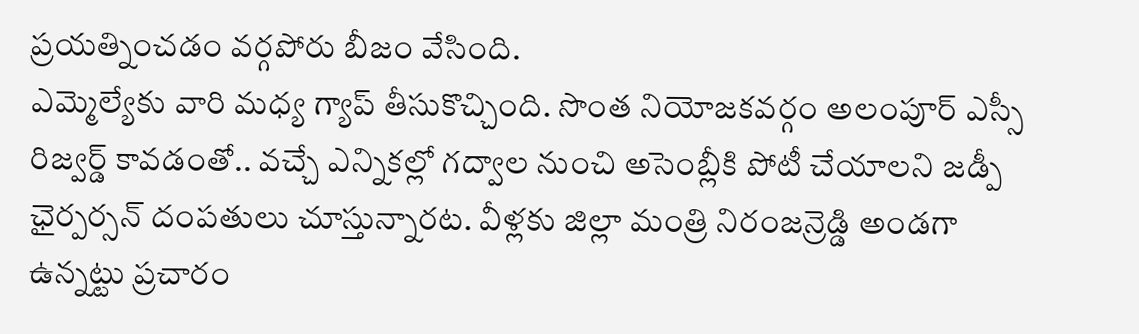ప్రయత్నించడం వర్గపోరు బీజం వేసింది.
ఎమ్మెల్యేకు వారి మధ్య గ్యాప్ తీసుకొచ్చింది. సొంత నియోజకవర్గం అలంపూర్ ఎస్సీ రిజ్వర్డ్ కావడంతో.. వచ్చే ఎన్నికల్లో గద్వాల నుంచి అసెంబ్లీకి పోటీ చేయాలని జడ్పీ ఛైర్పర్సన్ దంపతులు చూస్తున్నారట. వీళ్లకు జిల్లా మంత్రి నిరంజన్రెడ్డి అండగా ఉన్నట్టు ప్రచారం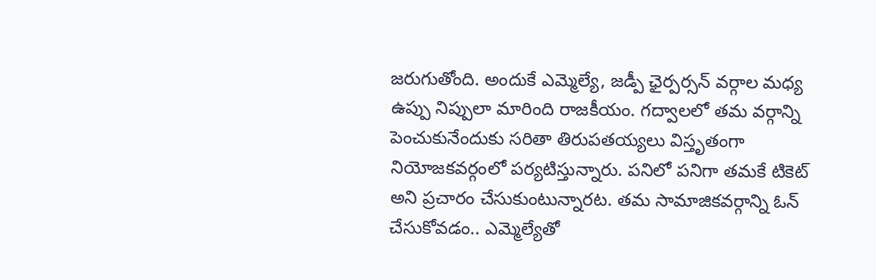జరుగుతోంది. అందుకే ఎమ్మెల్యే, జడ్పీ ఛైర్పర్సన్ వర్గాల మధ్య ఉప్పు నిప్పులా మారింది రాజకీయం. గద్వాలలో తమ వర్గాన్ని పెంచుకునేందుకు సరితా తిరుపతయ్యలు విస్తృతంగా నియోజకవర్గంలో పర్యటిస్తున్నారు. పనిలో పనిగా తమకే టికెట్ అని ప్రచారం చేసుకుంటున్నారట. తమ సామాజికవర్గాన్ని ఓన్ చేసుకోవడం.. ఎమ్మెల్యేతో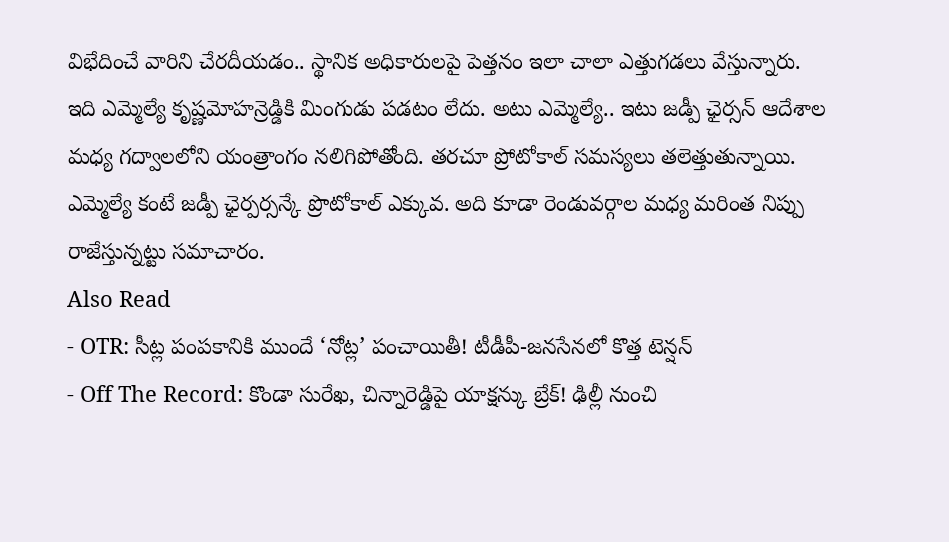విభేదించే వారిని చేరదీయడం.. స్థానిక అధికారులపై పెత్తనం ఇలా చాలా ఎత్తుగడలు వేస్తున్నారు. ఇది ఎమ్మెల్యే కృష్ణమోహన్రెడ్డికి మింగుడు పడటం లేదు. అటు ఎమ్మెల్యే.. ఇటు జడ్పీ ఛైర్సన్ ఆదేశాల మధ్య గద్వాలలోని యంత్రాంగం నలిగిపోతోంది. తరచూ ప్రోటోకాల్ సమస్యలు తలెత్తుతున్నాయి. ఎమ్మెల్యే కంటే జడ్పీ ఛైర్పర్సన్కే ప్రొటోకాల్ ఎక్కువ. అది కూడా రెండువర్గాల మధ్య మరింత నిప్పు రాజేస్తున్నట్టు సమాచారం.
Also Read
- OTR: సీట్ల పంపకానికి ముందే ‘నోట్ల’ పంచాయితీ! టీడీపీ-జనసేనలో కొత్త టెన్షన్
- Off The Record: కొండా సురేఖ, చిన్నారెడ్డిపై యాక్షన్కు బ్రేక్! ఢిల్లీ నుంచి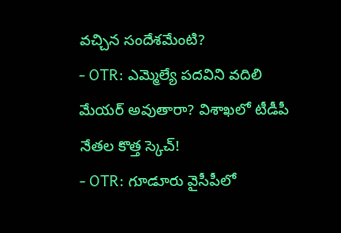వచ్చిన సందేశమేంటి?
- OTR: ఎమ్మెల్యే పదవిని వదిలి మేయర్ అవుతారా? విశాఖలో టీడీపీ నేతల కొత్త స్కెచ్!
- OTR: గూడూరు వైసీపీలో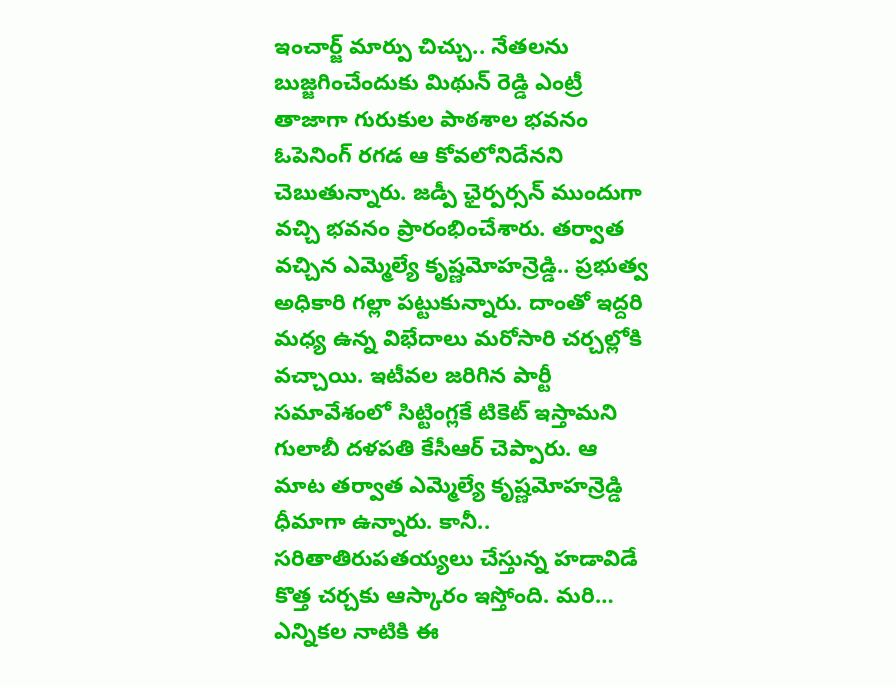ఇంచార్జ్ మార్పు చిచ్చు.. నేతలను బుజ్జగించేందుకు మిథున్ రెడ్డి ఎంట్రీ
తాజాగా గురుకుల పాఠశాల భవనం ఓపెనింగ్ రగడ ఆ కోవలోనిదేనని చెబుతున్నారు. జడ్పీ ఛైర్పర్సన్ ముందుగా వచ్చి భవనం ప్రారంభించేశారు. తర్వాత వచ్చిన ఎమ్మెల్యే కృష్ణమోహన్రెడ్డి.. ప్రభుత్వ అధికారి గల్లా పట్టుకున్నారు. దాంతో ఇద్దరి మధ్య ఉన్న విభేదాలు మరోసారి చర్చల్లోకి వచ్చాయి. ఇటీవల జరిగిన పార్టీ సమావేశంలో సిట్టింగ్లకే టికెట్ ఇస్తామని గులాబీ దళపతి కేసీఆర్ చెప్పారు. ఆ మాట తర్వాత ఎమ్మెల్యే కృష్ణమోహన్రెడ్డి ధీమాగా ఉన్నారు. కానీ.. సరితాతిరుపతయ్యలు చేస్తున్న హడావిడే కొత్త చర్చకు ఆస్కారం ఇస్తోంది. మరి… ఎన్నికల నాటికి ఈ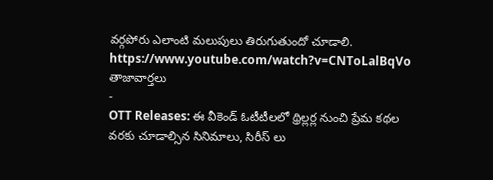వర్గపోరు ఎలాంటి మలుపులు తిరుగుతుందో చూడాలి.
https://www.youtube.com/watch?v=CNToLalBqVo
తాజావార్తలు
-
OTT Releases: ఈ వీకెండ్ ఓటీటీలలో థ్రిల్లర్ల నుంచి ప్రేమ కథల వరకు చూడాల్సిన సినిమాలు, సిరీస్ లు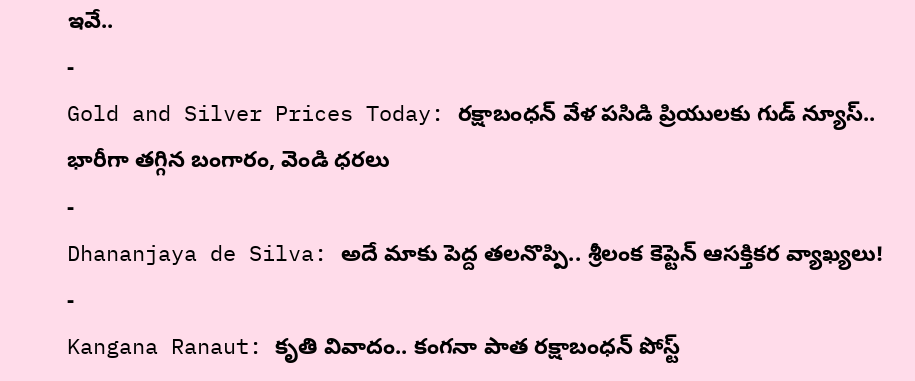ఇవే..
-
Gold and Silver Prices Today: రక్షాబంధన్ వేళ పసిడి ప్రియులకు గుడ్ న్యూస్.. భారీగా తగ్గిన బంగారం, వెండి ధరలు
-
Dhananjaya de Silva: అదే మాకు పెద్ద తలనొప్పి.. శ్రీలంక కెప్టెన్ ఆసక్తికర వ్యాఖ్యలు!
-
Kangana Ranaut: కృతి వివాదం.. కంగనా పాత రక్షాబంధన్ పోస్ట్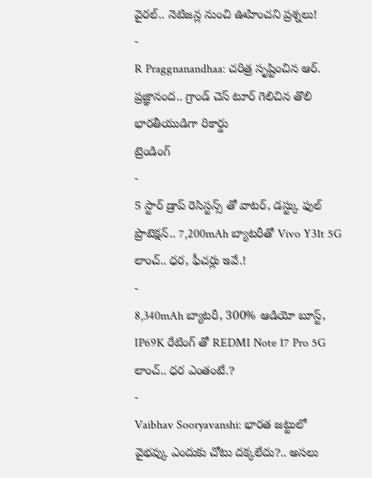వైరల్.. నెటిజన్ల నుంచి ఊహించని ప్రశ్నలు!
-
R Praggnanandhaa: చరిత్ర సృష్టించిన ఆర్. ప్రజ్ఞానంద.. గ్రాండ్ చెస్ టూర్ గెలిచిన తొలి భారతీయుడిగా రికార్డు
ట్రెండింగ్
-
5 స్టార్ డ్రాప్ రెసిస్టన్స్ తో వాటర్, డస్ట్కు ఫుల్ ప్రొటెక్షన్.. 7,200mAh బ్యాటరీతో Vivo Y31t 5G లాంచ్.. ధర, ఫీచర్లు ఇవే.!
-
8,340mAh బ్యాటరీ, 300% ఆడియో బూస్ట్, IP69K రేటింగ్ తో REDMI Note 17 Pro 5G లాంచ్.. ధర ఎంతంటే.?
-
Vaibhav Sooryavanshi: భారత జట్టులో వైభవ్కు ఎందుకు చోటు దక్కలేదు?.. అసలు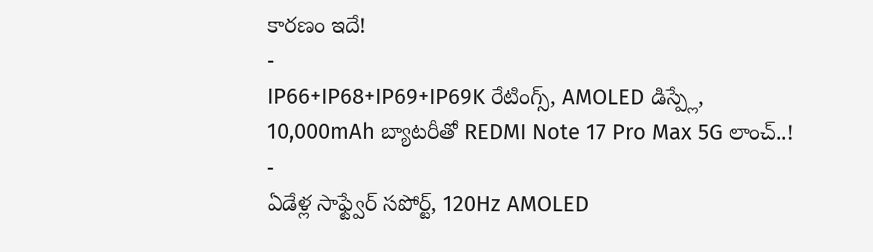కారణం ఇదే!
-
IP66+IP68+IP69+IP69K రేటింగ్స్, AMOLED డిస్ప్లే, 10,000mAh బ్యాటరీతో REDMI Note 17 Pro Max 5G లాంచ్..!
-
ఏడేళ్ల సాఫ్ట్వేర్ సపోర్ట్, 120Hz AMOLED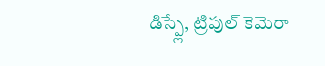డిస్ప్లే, ట్రిపుల్ కెమెరా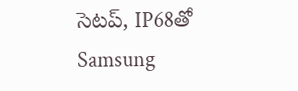సెటప్, IP68తో Samsung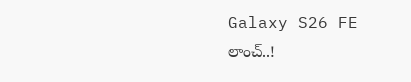Galaxy S26 FE లాంచ్..!